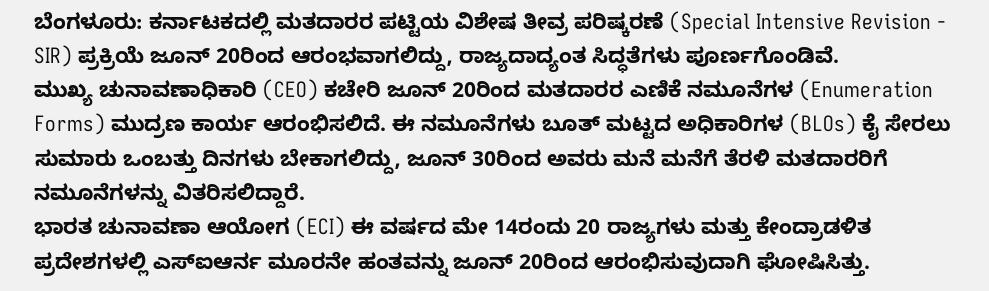ಬೆಂಗಳೂರು: ಕರ್ನಾಟಕದಲ್ಲಿ ಮತದಾರರ ಪಟ್ಟಿಯ ವಿಶೇಷ ತೀವ್ರ ಪರಿಷ್ಕರಣೆ (Special Intensive Revision - SIR) ಪ್ರಕ್ರಿಯೆ ಜೂನ್ 20ರಿಂದ ಆರಂಭವಾಗಲಿದ್ದು, ರಾಜ್ಯದಾದ್ಯಂತ ಸಿದ್ಧತೆಗಳು ಪೂರ್ಣಗೊಂಡಿವೆ.
ಮುಖ್ಯ ಚುನಾವಣಾಧಿಕಾರಿ (CEO) ಕಚೇರಿ ಜೂನ್ 20ರಿಂದ ಮತದಾರರ ಎಣಿಕೆ ನಮೂನೆಗಳ (Enumeration Forms) ಮುದ್ರಣ ಕಾರ್ಯ ಆರಂಭಿಸಲಿದೆ. ಈ ನಮೂನೆಗಳು ಬೂತ್ ಮಟ್ಟದ ಅಧಿಕಾರಿಗಳ (BLOs) ಕೈ ಸೇರಲು ಸುಮಾರು ಒಂಬತ್ತು ದಿನಗಳು ಬೇಕಾಗಲಿದ್ದು, ಜೂನ್ 30ರಿಂದ ಅವರು ಮನೆ ಮನೆಗೆ ತೆರಳಿ ಮತದಾರರಿಗೆ ನಮೂನೆಗಳನ್ನು ವಿತರಿಸಲಿದ್ದಾರೆ.
ಭಾರತ ಚುನಾವಣಾ ಆಯೋಗ (ECI) ಈ ವರ್ಷದ ಮೇ 14ರಂದು 20 ರಾಜ್ಯಗಳು ಮತ್ತು ಕೇಂದ್ರಾಡಳಿತ ಪ್ರದೇಶಗಳಲ್ಲಿ ಎಸ್ಐಆರ್ನ ಮೂರನೇ ಹಂತವನ್ನು ಜೂನ್ 20ರಿಂದ ಆರಂಭಿಸುವುದಾಗಿ ಘೋಷಿಸಿತ್ತು.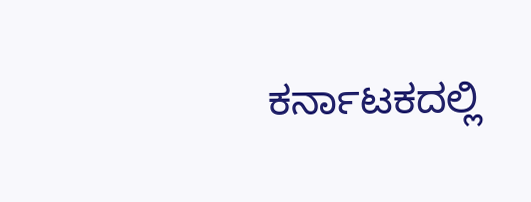ಕರ್ನಾಟಕದಲ್ಲಿ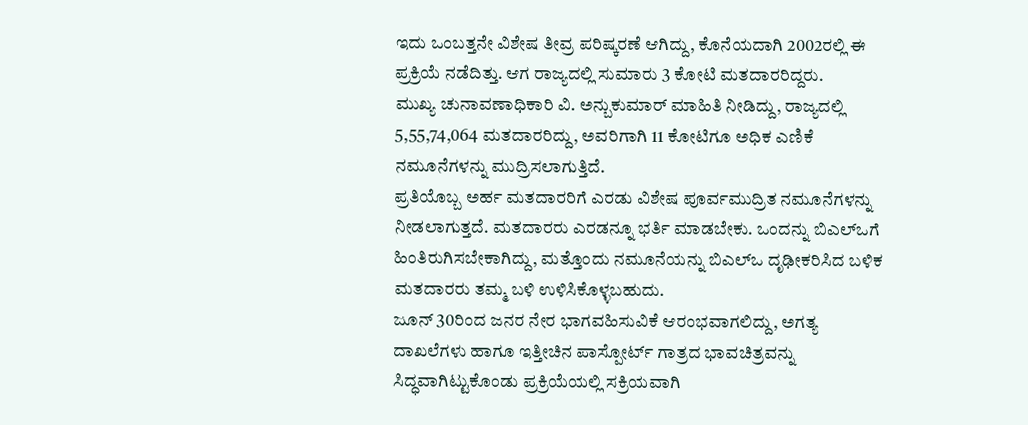ಇದು ಒಂಬತ್ತನೇ ವಿಶೇಷ ತೀವ್ರ ಪರಿಷ್ಕರಣೆ ಆಗಿದ್ದು, ಕೊನೆಯದಾಗಿ 2002ರಲ್ಲಿ ಈ ಪ್ರಕ್ರಿಯೆ ನಡೆದಿತ್ತು. ಆಗ ರಾಜ್ಯದಲ್ಲಿ ಸುಮಾರು 3 ಕೋಟಿ ಮತದಾರರಿದ್ದರು.
ಮುಖ್ಯ ಚುನಾವಣಾಧಿಕಾರಿ ವಿ. ಅನ್ಬುಕುಮಾರ್ ಮಾಹಿತಿ ನೀಡಿದ್ದು, ರಾಜ್ಯದಲ್ಲಿ 5,55,74,064 ಮತದಾರರಿದ್ದು, ಅವರಿಗಾಗಿ 11 ಕೋಟಿಗೂ ಅಧಿಕ ಎಣಿಕೆ ನಮೂನೆಗಳನ್ನು ಮುದ್ರಿಸಲಾಗುತ್ತಿದೆ.
ಪ್ರತಿಯೊಬ್ಬ ಅರ್ಹ ಮತದಾರರಿಗೆ ಎರಡು ವಿಶೇಷ ಪೂರ್ವಮುದ್ರಿತ ನಮೂನೆಗಳನ್ನು ನೀಡಲಾಗುತ್ತದೆ. ಮತದಾರರು ಎರಡನ್ನೂ ಭರ್ತಿ ಮಾಡಬೇಕು. ಒಂದನ್ನು ಬಿಎಲ್ಒಗೆ ಹಿಂತಿರುಗಿಸಬೇಕಾಗಿದ್ದು, ಮತ್ತೊಂದು ನಮೂನೆಯನ್ನು ಬಿಎಲ್ಒ ದೃಢೀಕರಿಸಿದ ಬಳಿಕ ಮತದಾರರು ತಮ್ಮ ಬಳಿ ಉಳಿಸಿಕೊಳ್ಳಬಹುದು.
ಜೂನ್ 30ರಿಂದ ಜನರ ನೇರ ಭಾಗವಹಿಸುವಿಕೆ ಆರಂಭವಾಗಲಿದ್ದು, ಅಗತ್ಯ ದಾಖಲೆಗಳು ಹಾಗೂ ಇತ್ತೀಚಿನ ಪಾಸ್ಪೋರ್ಟ್ ಗಾತ್ರದ ಭಾವಚಿತ್ರವನ್ನು ಸಿದ್ಧವಾಗಿಟ್ಟುಕೊಂಡು ಪ್ರಕ್ರಿಯೆಯಲ್ಲಿ ಸಕ್ರಿಯವಾಗಿ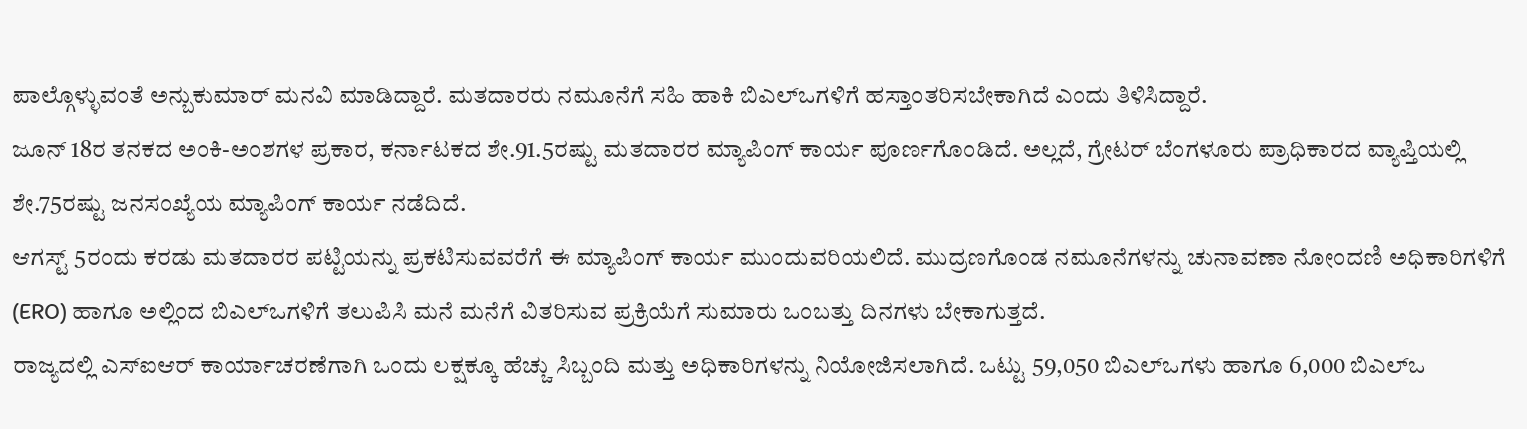ಪಾಲ್ಗೊಳ್ಳುವಂತೆ ಅನ್ಬುಕುಮಾರ್ ಮನವಿ ಮಾಡಿದ್ದಾರೆ. ಮತದಾರರು ನಮೂನೆಗೆ ಸಹಿ ಹಾಕಿ ಬಿಎಲ್ಒಗಳಿಗೆ ಹಸ್ತಾಂತರಿಸಬೇಕಾಗಿದೆ ಎಂದು ತಿಳಿಸಿದ್ದಾರೆ.
ಜೂನ್ 18ರ ತನಕದ ಅಂಕಿ-ಅಂಶಗಳ ಪ್ರಕಾರ, ಕರ್ನಾಟಕದ ಶೇ.91.5ರಷ್ಟು ಮತದಾರರ ಮ್ಯಾಪಿಂಗ್ ಕಾರ್ಯ ಪೂರ್ಣಗೊಂಡಿದೆ. ಅಲ್ಲದೆ, ಗ್ರೇಟರ್ ಬೆಂಗಳೂರು ಪ್ರಾಧಿಕಾರದ ವ್ಯಾಪ್ತಿಯಲ್ಲಿ ಶೇ.75ರಷ್ಟು ಜನಸಂಖ್ಯೆಯ ಮ್ಯಾಪಿಂಗ್ ಕಾರ್ಯ ನಡೆದಿದೆ.
ಆಗಸ್ಟ್ 5ರಂದು ಕರಡು ಮತದಾರರ ಪಟ್ಟಿಯನ್ನು ಪ್ರಕಟಿಸುವವರೆಗೆ ಈ ಮ್ಯಾಪಿಂಗ್ ಕಾರ್ಯ ಮುಂದುವರಿಯಲಿದೆ. ಮುದ್ರಣಗೊಂಡ ನಮೂನೆಗಳನ್ನು ಚುನಾವಣಾ ನೋಂದಣಿ ಅಧಿಕಾರಿಗಳಿಗೆ (ERO) ಹಾಗೂ ಅಲ್ಲಿಂದ ಬಿಎಲ್ಒಗಳಿಗೆ ತಲುಪಿಸಿ ಮನೆ ಮನೆಗೆ ವಿತರಿಸುವ ಪ್ರಕ್ರಿಯೆಗೆ ಸುಮಾರು ಒಂಬತ್ತು ದಿನಗಳು ಬೇಕಾಗುತ್ತದೆ.
ರಾಜ್ಯದಲ್ಲಿ ಎಸ್ಐಆರ್ ಕಾರ್ಯಾಚರಣೆಗಾಗಿ ಒಂದು ಲಕ್ಷಕ್ಕೂ ಹೆಚ್ಚು ಸಿಬ್ಬಂದಿ ಮತ್ತು ಅಧಿಕಾರಿಗಳನ್ನು ನಿಯೋಜಿಸಲಾಗಿದೆ. ಒಟ್ಟು 59,050 ಬಿಎಲ್ಒಗಳು ಹಾಗೂ 6,000 ಬಿಎಲ್ಒ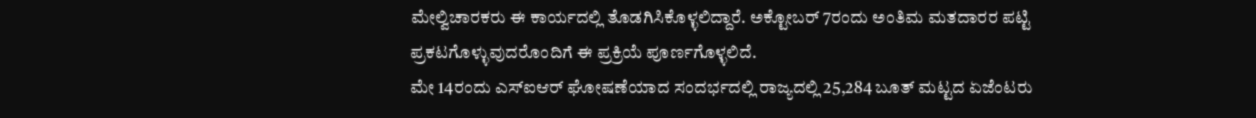ಮೇಲ್ವಿಚಾರಕರು ಈ ಕಾರ್ಯದಲ್ಲಿ ತೊಡಗಿಸಿಕೊಳ್ಳಲಿದ್ದಾರೆ. ಅಕ್ಟೋಬರ್ 7ರಂದು ಅಂತಿಮ ಮತದಾರರ ಪಟ್ಟಿ ಪ್ರಕಟಗೊಳ್ಳುವುದರೊಂದಿಗೆ ಈ ಪ್ರಕ್ರಿಯೆ ಪೂರ್ಣಗೊಳ್ಳಲಿದೆ.
ಮೇ 14ರಂದು ಎಸ್ಐಆರ್ ಘೋಷಣೆಯಾದ ಸಂದರ್ಭದಲ್ಲಿ ರಾಜ್ಯದಲ್ಲಿ 25,284 ಬೂತ್ ಮಟ್ಟದ ಏಜೆಂಟರು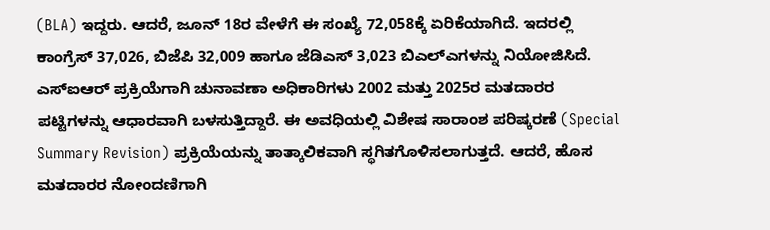(BLA) ಇದ್ದರು. ಆದರೆ, ಜೂನ್ 18ರ ವೇಳೆಗೆ ಈ ಸಂಖ್ಯೆ 72,058ಕ್ಕೆ ಏರಿಕೆಯಾಗಿದೆ. ಇದರಲ್ಲಿ ಕಾಂಗ್ರೆಸ್ 37,026, ಬಿಜೆಪಿ 32,009 ಹಾಗೂ ಜೆಡಿಎಸ್ 3,023 ಬಿಎಲ್ಎಗಳನ್ನು ನಿಯೋಜಿಸಿದೆ.
ಎಸ್ಐಆರ್ ಪ್ರಕ್ರಿಯೆಗಾಗಿ ಚುನಾವಣಾ ಅಧಿಕಾರಿಗಳು 2002 ಮತ್ತು 2025ರ ಮತದಾರರ ಪಟ್ಟಿಗಳನ್ನು ಆಧಾರವಾಗಿ ಬಳಸುತ್ತಿದ್ದಾರೆ. ಈ ಅವಧಿಯಲ್ಲಿ ವಿಶೇಷ ಸಾರಾಂಶ ಪರಿಷ್ಕರಣೆ (Special Summary Revision) ಪ್ರಕ್ರಿಯೆಯನ್ನು ತಾತ್ಕಾಲಿಕವಾಗಿ ಸ್ಥಗಿತಗೊಳಿಸಲಾಗುತ್ತದೆ. ಆದರೆ, ಹೊಸ ಮತದಾರರ ನೋಂದಣಿಗಾಗಿ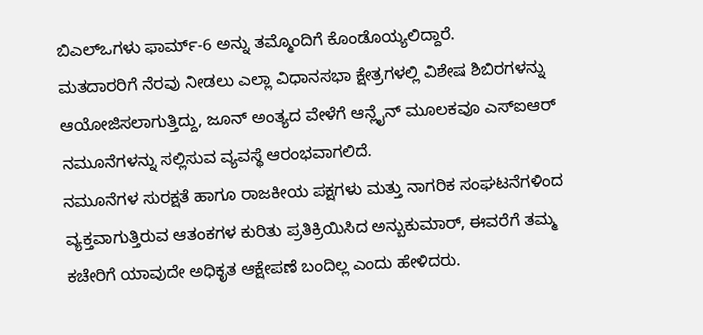ಬಿಎಲ್ಒಗಳು ಫಾರ್ಮ್-6 ಅನ್ನು ತಮ್ಮೊಂದಿಗೆ ಕೊಂಡೊಯ್ಯಲಿದ್ದಾರೆ.
ಮತದಾರರಿಗೆ ನೆರವು ನೀಡಲು ಎಲ್ಲಾ ವಿಧಾನಸಭಾ ಕ್ಷೇತ್ರಗಳಲ್ಲಿ ವಿಶೇಷ ಶಿಬಿರಗಳನ್ನು ಆಯೋಜಿಸಲಾಗುತ್ತಿದ್ದು, ಜೂನ್ ಅಂತ್ಯದ ವೇಳೆಗೆ ಆನ್ಲೈನ್ ಮೂಲಕವೂ ಎಸ್ಐಆರ್ ನಮೂನೆಗಳನ್ನು ಸಲ್ಲಿಸುವ ವ್ಯವಸ್ಥೆ ಆರಂಭವಾಗಲಿದೆ.
ನಮೂನೆಗಳ ಸುರಕ್ಷತೆ ಹಾಗೂ ರಾಜಕೀಯ ಪಕ್ಷಗಳು ಮತ್ತು ನಾಗರಿಕ ಸಂಘಟನೆಗಳಿಂದ ವ್ಯಕ್ತವಾಗುತ್ತಿರುವ ಆತಂಕಗಳ ಕುರಿತು ಪ್ರತಿಕ್ರಿಯಿಸಿದ ಅನ್ಬುಕುಮಾರ್, ಈವರೆಗೆ ತಮ್ಮ ಕಚೇರಿಗೆ ಯಾವುದೇ ಅಧಿಕೃತ ಆಕ್ಷೇಪಣೆ ಬಂದಿಲ್ಲ ಎಂದು ಹೇಳಿದರು.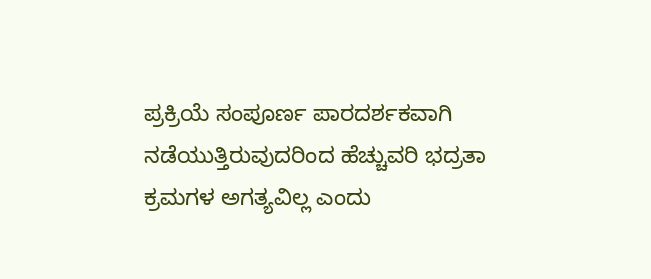ಪ್ರಕ್ರಿಯೆ ಸಂಪೂರ್ಣ ಪಾರದರ್ಶಕವಾಗಿ ನಡೆಯುತ್ತಿರುವುದರಿಂದ ಹೆಚ್ಚುವರಿ ಭದ್ರತಾ ಕ್ರಮಗಳ ಅಗತ್ಯವಿಲ್ಲ ಎಂದು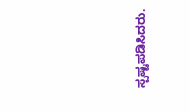ಸ್ಪಷ್ಟಪಡಿಸಿದರು.